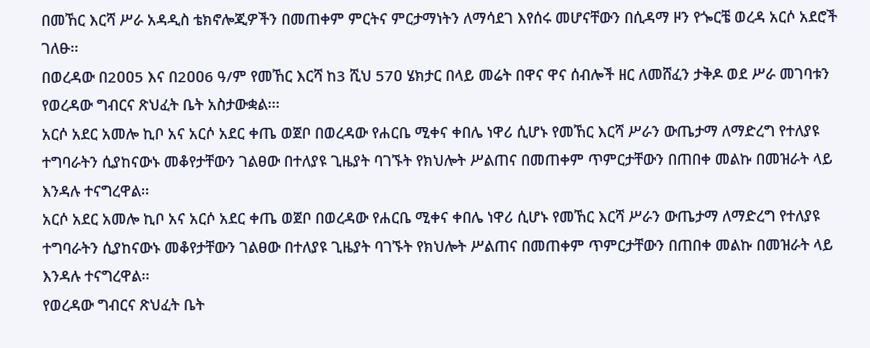በመኸር እርሻ ሥራ አዳዲስ ቴክኖሎጂዎችን በመጠቀም ምርትና ምርታማነትን ለማሳደገ እየሰሩ መሆናቸውን በሲዳማ ዞን የጐርቼ ወረዳ አርሶ አደሮች ገለፁ፡፡
በወረዳው በ2ዐዐ5 እና በ2ዐዐ6 ዓ/ም የመኸር እርሻ ከ3 ሺህ 57ዐ ሄክታር በላይ መሬት በዋና ዋና ሰብሎች ዘር ለመሸፈን ታቅዶ ወደ ሥራ መገባቱን የወረዳው ግብርና ጽህፈት ቤት አስታውቋል፡፡፡
አርሶ አደር አመሎ ኪቦ አና አርሶ አደር ቀጤ ወጀቦ በወረዳው የሐርቤ ሚቀና ቀበሌ ነዋሪ ሲሆኑ የመኸር እርሻ ሥራን ውጤታማ ለማድረግ የተለያዩ ተግባራትን ሲያከናውኑ መቆየታቸውን ገልፀው በተለያዩ ጊዜያት ባገኙት የክህሎት ሥልጠና በመጠቀም ጥምርታቸውን በጠበቀ መልኩ በመዝራት ላይ እንዳሉ ተናግረዋል፡፡
አርሶ አደር አመሎ ኪቦ አና አርሶ አደር ቀጤ ወጀቦ በወረዳው የሐርቤ ሚቀና ቀበሌ ነዋሪ ሲሆኑ የመኸር እርሻ ሥራን ውጤታማ ለማድረግ የተለያዩ ተግባራትን ሲያከናውኑ መቆየታቸውን ገልፀው በተለያዩ ጊዜያት ባገኙት የክህሎት ሥልጠና በመጠቀም ጥምርታቸውን በጠበቀ መልኩ በመዝራት ላይ እንዳሉ ተናግረዋል፡፡
የወረዳው ግብርና ጽህፈት ቤት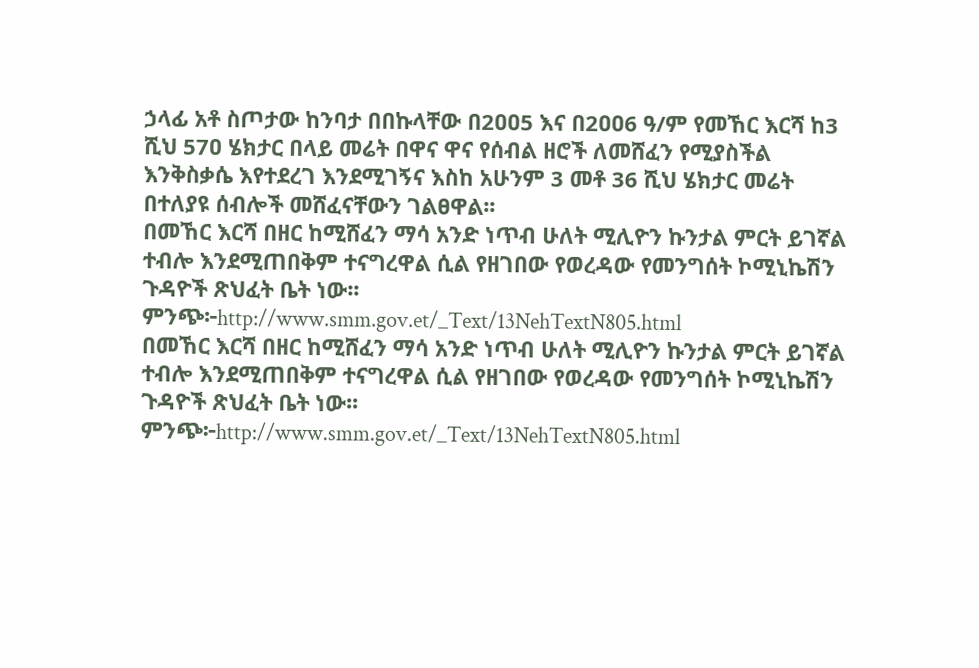ኃላፊ አቶ ስጦታው ከንባታ በበኩላቸው በ2ዐዐ5 እና በ2ዐዐ6 ዓ/ም የመኸር እርሻ ከ3 ሺህ 57ዐ ሄክታር በላይ መሬት በዋና ዋና የሰብል ዘሮች ለመሸፈን የሚያስችል እንቅስቃሴ እየተደረገ እንደሚገኝና እስከ አሁንም 3 መቶ 36 ሺህ ሄክታር መሬት በተለያዩ ሰብሎች መሸፈናቸውን ገልፀዋል፡፡
በመኸር እርሻ በዘር ከሚሸፈን ማሳ አንድ ነጥብ ሁለት ሚሊዮን ኩንታል ምርት ይገኛል ተብሎ እንደሚጠበቅም ተናግረዋል ሲል የዘገበው የወረዳው የመንግሰት ኮሚኒኬሽን ጉዳዮች ጽህፈት ቤት ነው፡፡
ምንጭ፦http://www.smm.gov.et/_Text/13NehTextN805.html
በመኸር እርሻ በዘር ከሚሸፈን ማሳ አንድ ነጥብ ሁለት ሚሊዮን ኩንታል ምርት ይገኛል ተብሎ እንደሚጠበቅም ተናግረዋል ሲል የዘገበው የወረዳው የመንግሰት ኮሚኒኬሽን ጉዳዮች ጽህፈት ቤት ነው፡፡
ምንጭ፦http://www.smm.gov.et/_Text/13NehTextN805.html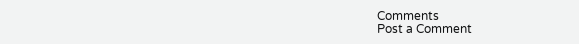Comments
Post a Comment